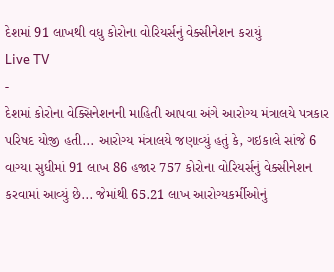દેશમાં 91 લાખથી વધુ કોરોના વોરિયર્સનું વેક્સીનેશન કરાયું
Live TV
-
દેશમાં કોરોના વેક્સિનેશનની માહિતી આપવા અંગે આરોગ્ય મંત્રાલયે પત્રકાર પરિષદ યોજી હતી... આરોગ્ય મંત્રાલયે જણાવ્યું હતું કે, ગઇકાલે સાંજે 6 વાગ્યા સુધીમાં 91 લાખ 86 હજાર 757 કોરોના વોરિયર્સનું વેક્સીનેશન કરવામાં આવ્યું છે... જેમાંથી 65.21 લાખ આરોગ્યકર્મીઓનું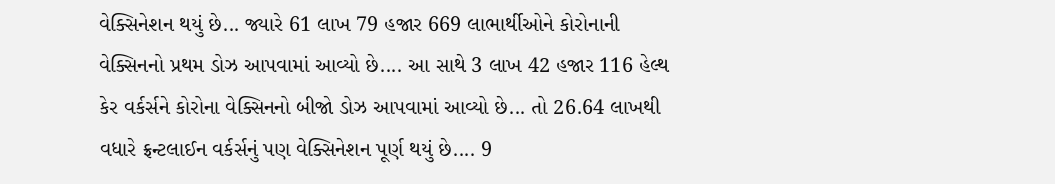વેક્સિનેશન થયું છે... જ્યારે 61 લાખ 79 હજાર 669 લાભાર્થીઓને કોરોનાની વેક્સિનનો પ્રથમ ડોઝ આપવામાં આવ્યો છે.... આ સાથે 3 લાખ 42 હજાર 116 હેલ્થ કેર વર્કર્સને કોરોના વેક્સિનનો બીજો ડોઝ આપવામાં આવ્યો છે... તો 26.64 લાખથી વધારે ફ્રન્ટલાઈન વર્કર્સનું પણ વેક્સિનેશન પૂર્ણ થયું છે.... 9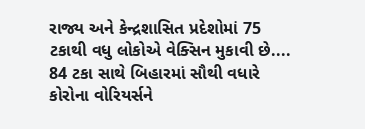રાજ્ય અને કેન્દ્રશાસિત પ્રદેશોમાં 75 ટકાથી વધુ લોકોએ વેક્સિન મુકાવી છે.... 84 ટકા સાથે બિહારમાં સૌથી વધારે કોરોના વોરિયર્સને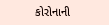કોરોનાની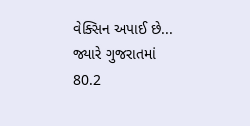વેક્સિન અપાઈ છે... જ્યારે ગુજરાતમાં 80.2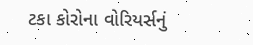ટકા કોરોના વોરિયર્સનું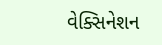વેક્સિનેશન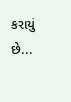કરાયું છે...